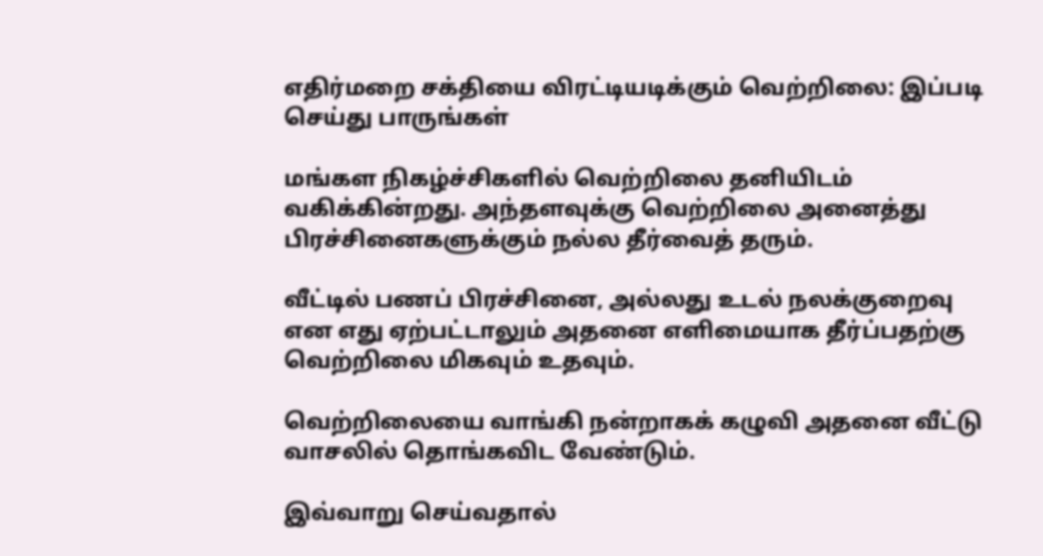எதிர்மறை சக்தியை விரட்டியடிக்கும் வெற்றிலை: இப்படி செய்து பாருங்கள்

மங்கள நிகழ்ச்சிகளில் வெற்றிலை தனியிடம் வகிக்கின்றது. அந்தளவுக்கு வெற்றிலை அனைத்து பிரச்சினைகளுக்கும் நல்ல தீர்வைத் தரும்.

வீட்டில் பணப் பிரச்சினை, அல்லது உடல் நலக்குறைவு என எது ஏற்பட்டாலும் அதனை எளிமையாக தீர்ப்பதற்கு வெற்றிலை மிகவும் உதவும்.

வெற்றிலையை வாங்கி நன்றாகக் கழுவி அதனை வீட்டு வாசலில் தொங்கவிட வேண்டும்.

இவ்வாறு செய்வதால்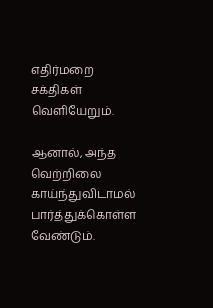எதிர்மறை சக்திகள் வெளியேறும்.

ஆனால், அந்த வெற்றிலை காய்ந்துவிடாமல் பார்த்துக்கொள்ள வேண்டும்.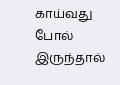காய்வது போல் இருந்தால்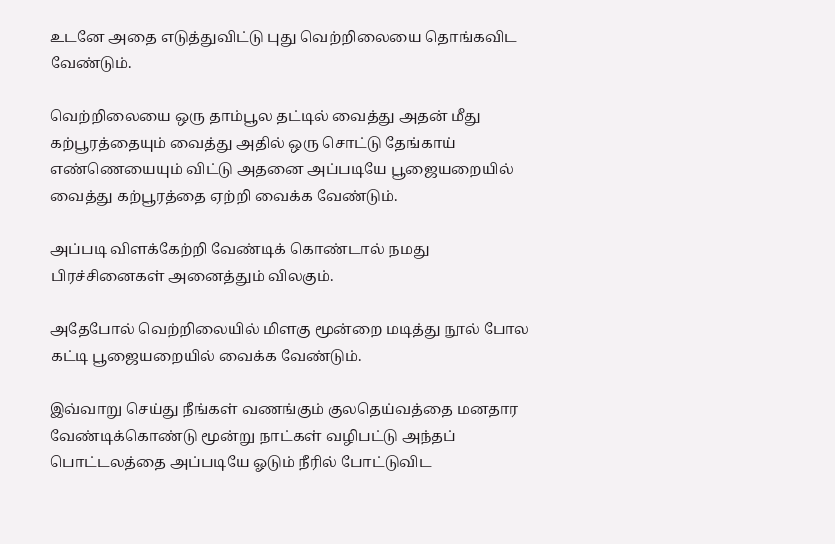உடனே அதை எடுத்துவிட்டு புது வெற்றிலையை தொங்கவிட வேண்டும்.

வெற்றிலையை ஒரு தாம்பூல தட்டில் வைத்து அதன் மீது கற்பூரத்தையும் வைத்து அதில் ஒரு சொட்டு தேங்காய் எண்ணெயையும் விட்டு அதனை அப்படியே பூஜையறையில் வைத்து கற்பூரத்தை ஏற்றி வைக்க வேண்டும்.

அப்படி விளக்கேற்றி வேண்டிக் கொண்டால் நமது பிரச்சினைகள் அனைத்தும் விலகும்.

அதேபோல் வெற்றிலையில் மிளகு மூன்றை மடித்து நூல் போல கட்டி பூஜையறையில் வைக்க வேண்டும்.

இவ்வாறு செய்து நீங்கள் வணங்கும் குலதெய்வத்தை மனதார வேண்டிக்கொண்டு மூன்று நாட்கள் வழிபட்டு அந்தப் பொட்டலத்தை அப்படியே ஓடும் நீரில் போட்டுவிட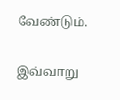வேண்டும்.

இவ்வாறு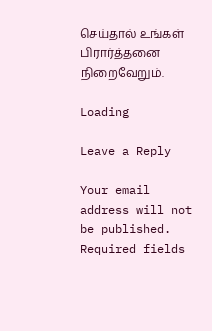செய்தால் உங்கள் பிரார்த்தனை நிறைவேறும்.

Loading

Leave a Reply

Your email address will not be published. Required fields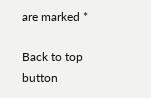are marked *

Back to top button